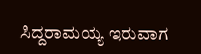ಸಿದ್ದರಾಮಯ್ಯ ಇರುವಾಗ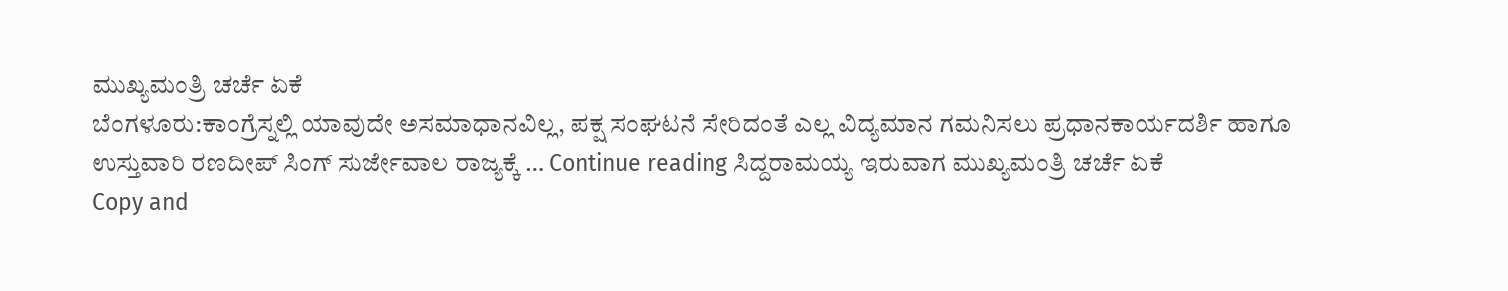ಮುಖ್ಯಮಂತ್ರಿ ಚರ್ಚೆ ಏಕೆ
ಬೆಂಗಳೂರು:ಕಾಂಗ್ರೆಸ್ನಲ್ಲಿ ಯಾವುದೇ ಅಸಮಾಧಾನವಿಲ್ಲ, ಪಕ್ಷ ಸಂಘಟನೆ ಸೇರಿದಂತೆ ಎಲ್ಲ ವಿದ್ಯಮಾನ ಗಮನಿಸಲು ಪ್ರಧಾನಕಾರ್ಯದರ್ಶಿ ಹಾಗೂ ಉಸ್ತುವಾರಿ ರಣದೀಪ್ ಸಿಂಗ್ ಸುರ್ಜೇವಾಲ ರಾಜ್ಯಕ್ಕೆ … Continue reading ಸಿದ್ದರಾಮಯ್ಯ ಇರುವಾಗ ಮುಖ್ಯಮಂತ್ರಿ ಚರ್ಚೆ ಏಕೆ
Copy and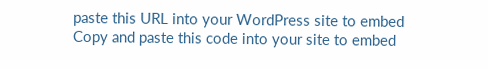paste this URL into your WordPress site to embed
Copy and paste this code into your site to embed